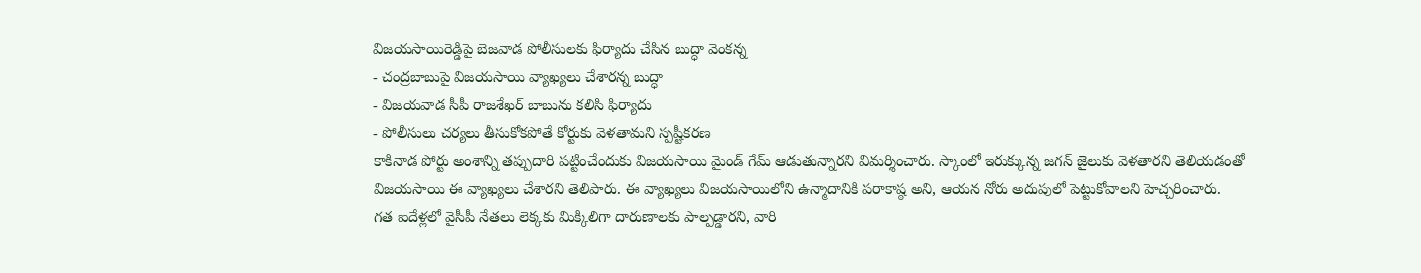విజయసాయిరెడ్డిపై బెజవాడ పోలీసులకు ఫిర్యాదు చేసిన బుద్ధా వెంకన్న
- చంద్రబాబుపై విజయసాయి వ్యాఖ్యలు చేశారన్న బుద్ధా
- విజయవాడ సీపీ రాజశేఖర్ బాబును కలిసి ఫిర్యాదు
- పోలీసులు చర్యలు తీసుకోకపోతే కోర్టుకు వెళతామని స్పష్టీకరణ
కాకినాడ పోర్టు అంశాన్ని తప్పుదారి పట్టించేందుకు విజయసాయి మైండ్ గేమ్ ఆడుతున్నారని విమర్శించారు. స్కాంలో ఇరుక్కున్న జగన్ జైలుకు వెళతారని తెలియడంతో విజయసాయి ఈ వ్యాఖ్యలు చేశారని తెలిపారు. ఈ వ్యాఖ్యలు విజయసాయిలోని ఉన్మాదానికి పరాకాష్ఠ అని, ఆయన నోరు అదుపులో పెట్టుకోవాలని హెచ్చరించారు.
గత ఐదేళ్లలో వైసీపీ నేతలు లెక్కకు మిక్కిలిగా దారుణాలకు పాల్పడ్డారని, వారి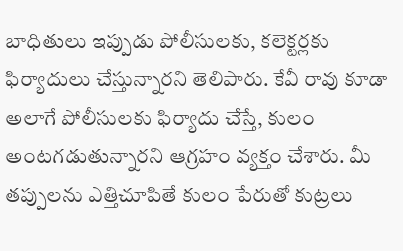బాధితులు ఇప్పుడు పోలీసులకు, కలెక్టర్లకు ఫిర్యాదులు చేస్తున్నారని తెలిపారు. కేవీ రావు కూడా అలాగే పోలీసులకు ఫిర్యాదు చేస్తే, కులం అంటగడుతున్నారని ఆగ్రహం వ్యక్తం చేశారు. మీ తప్పులను ఎత్తిచూపితే కులం పేరుతో కుట్రలు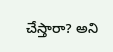చేస్తారా? అని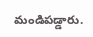మండిపడ్డారు.